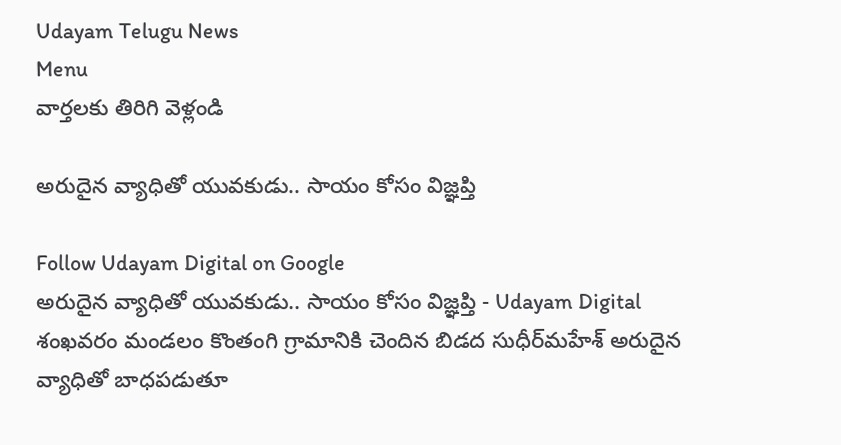Udayam Telugu News
Menu
వార్తలకు తిరిగి వెళ్లండి

అరుదైన వ్యాధితో యువకుడు.. సాయం కోసం విజ్ఞప్తి

Follow Udayam Digital on Google
అరుదైన వ్యాధితో యువకుడు.. సాయం కోసం విజ్ఞప్తి - Udayam Digital
శంఖవరం మండలం కొంతంగి గ్రామానికి చెందిన బిడద సుధీర్‌మహేశ్ అరుదైన వ్యాధితో బాధపడుతూ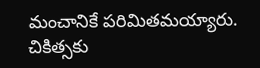మంచానికే పరిమితమయ్యారు. చికిత్సకు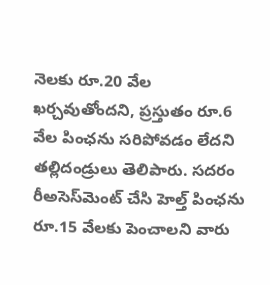నెలకు రూ.20 వేల ఖర్చవుతోందని, ప్రస్తుతం రూ.6 వేల పింఛను సరిపోవడం లేదని తల్లిదండ్రులు తెలిపారు. సదరం రీఅసెస్‌మెంట్ చేసి హెల్త్ పింఛను రూ.15 వేలకు పెంచాలని వారు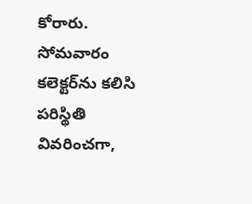కోరారు. సోమవారం కలెక్టర్‌ను కలిసి పరిస్థితి వివరించగా,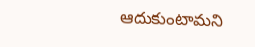ఆదుకుంటామని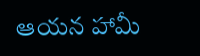ఆయన హామీ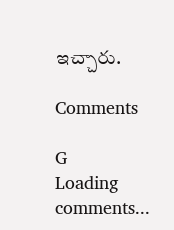ఇచ్చారు.

Comments

G
Loading comments...